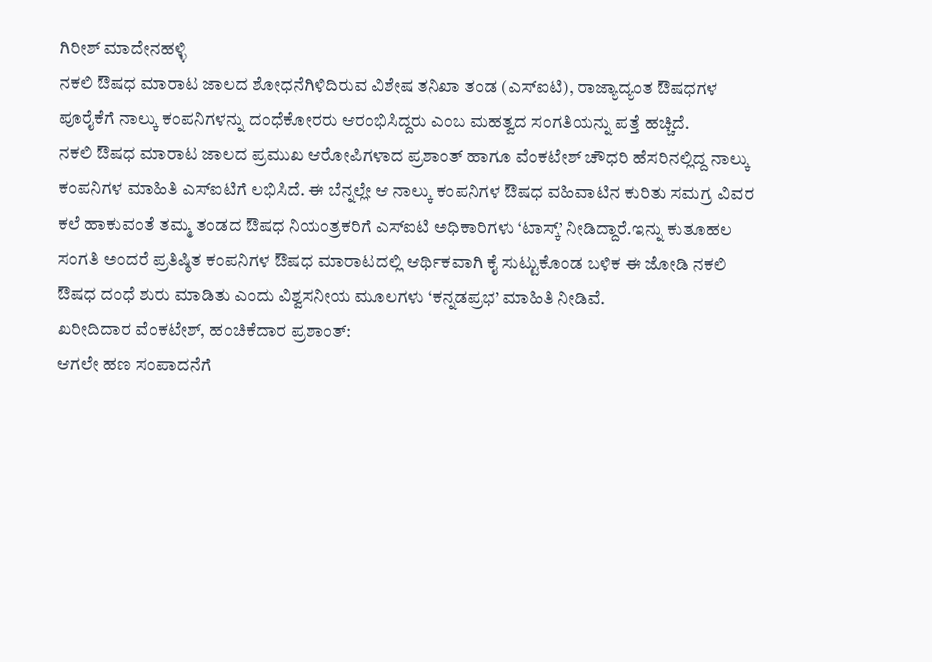ಗಿರೀಶ್ ಮಾದೇನಹಳ್ಳಿ
ನಕಲಿ ಔಷಧ ಮಾರಾಟ ಜಾಲದ ಶೋಧನೆಗಿಳಿದಿರುವ ವಿಶೇಷ ತನಿಖಾ ತಂಡ (ಎಸ್ಐಟಿ), ರಾಜ್ಯಾದ್ಯಂತ ಔಷಧಗಳ ಪೂರೈಕೆಗೆ ನಾಲ್ಕು ಕಂಪನಿಗಳನ್ನು ದಂಧೆಕೋರರು ಆರಂಭಿಸಿದ್ದರು ಎಂಬ ಮಹತ್ವದ ಸಂಗತಿಯನ್ನು ಪತ್ತೆ ಹಚ್ಚಿದೆ.
ನಕಲಿ ಔಷಧ ಮಾರಾಟ ಜಾಲದ ಪ್ರಮುಖ ಆರೋಪಿಗಳಾದ ಪ್ರಶಾಂತ್ ಹಾಗೂ ವೆಂಕಟೇಶ್ ಚೌಧರಿ ಹೆಸರಿನಲ್ಲಿದ್ದ ನಾಲ್ಕು ಕಂಪನಿಗಳ ಮಾಹಿತಿ ಎಸ್ಐಟಿಗೆ ಲಭಿಸಿದೆ. ಈ ಬೆನ್ನಲ್ಲೇ ಆ ನಾಲ್ಕು ಕಂಪನಿಗಳ ಔಷಧ ವಹಿವಾಟಿನ ಕುರಿತು ಸಮಗ್ರ ವಿವರ ಕಲೆ ಹಾಕುವಂತೆ ತಮ್ಮ ತಂಡದ ಔಷಧ ನಿಯಂತ್ರಕರಿಗೆ ಎಸ್ಐಟಿ ಅಧಿಕಾರಿಗಳು ‘ಟಾಸ್ಕ್’ ನೀಡಿದ್ದಾರೆ.ಇನ್ನು ಕುತೂಹಲ ಸಂಗತಿ ಅಂದರೆ ಪ್ರತಿಷ್ಠಿತ ಕಂಪನಿಗಳ ಔಷಧ ಮಾರಾಟದಲ್ಲಿ ಆರ್ಥಿಕವಾಗಿ ಕೈ ಸುಟ್ಟುಕೊಂಡ ಬಳಿಕ ಈ ಜೋಡಿ ನಕಲಿ ಔಷಧ ದಂಧೆ ಶುರು ಮಾಡಿತು ಎಂದು ವಿಶ್ವಸನೀಯ ಮೂಲಗಳು ‘ಕನ್ನಡಪ್ರಭ’ ಮಾಹಿತಿ ನೀಡಿವೆ.
ಖರೀದಿದಾರ ವೆಂಕಟೇಶ್, ಹಂಚಿಕೆದಾರ ಪ್ರಶಾಂತ್:
ಆಗಲೇ ಹಣ ಸಂಪಾದನೆಗೆ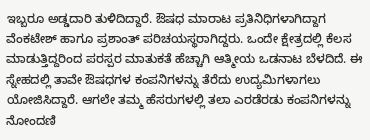ಇಬ್ಬರೂ ಅಡ್ಡದಾರಿ ತುಳಿದಿದ್ದಾರೆ. ಔಷಧ ಮಾರಾಟ ಪ್ರತಿನಿಧಿಗಳಾಗಿದ್ದಾಗ ವೆಂಕಟೇಶ್ ಹಾಗೂ ಪ್ರಶಾಂತ್ ಪರಿಚಯಸ್ಥರಾಗಿದ್ದರು. ಒಂದೇ ಕ್ಷೇತ್ರದಲ್ಲಿ ಕೆಲಸ ಮಾಡುತ್ತಿದ್ದರಿಂದ ಪರಸ್ಪರ ಮಾತುಕತೆ ಹೆಚ್ಚಾಗಿ ಆತ್ಮೀಯ ಒಡನಾಟ ಬೆಳದಿದೆ. ಈ ಸ್ನೇಹದಲ್ಲಿ ತಾವೇ ಔಷಧಗಳ ಕಂಪನಿಗಳನ್ನು ತೆರೆದು ಉದ್ಯಮಿಗಳಾಗಲು ಯೋಜಿಸಿದ್ದಾರೆ. ಆಗಲೇ ತಮ್ಮ ಹೆಸರುಗಳಲ್ಲಿ ತಲಾ ಎರಡೆರಡು ಕಂಪನಿಗಳನ್ನು ನೋಂದಣಿ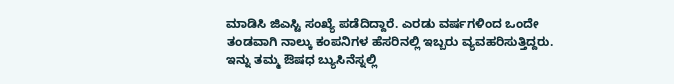ಮಾಡಿಸಿ ಜಿಎಸ್ಟಿ ಸಂಖ್ಯೆ ಪಡೆದಿದ್ದಾರೆ. ಎರಡು ವರ್ಷಗಳಿಂದ ಒಂದೇ ತಂಡವಾಗಿ ನಾಲ್ಕು ಕಂಪನಿಗಳ ಹೆಸರಿನಲ್ಲಿ ಇಬ್ಬರು ವ್ಯವಹರಿಸುತ್ತಿದ್ದರು.
ಇನ್ನು ತಮ್ಮ ಔಷಧ ಬ್ಯುಸಿನೆಸ್ನಲ್ಲಿ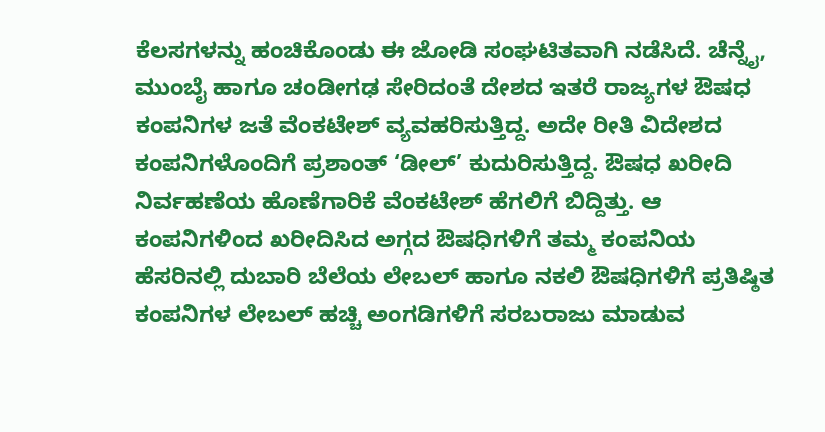ಕೆಲಸಗಳನ್ನು ಹಂಚಿಕೊಂಡು ಈ ಜೋಡಿ ಸಂಘಟಿತವಾಗಿ ನಡೆಸಿದೆ. ಚೆನ್ನೈ, ಮುಂಬೈ ಹಾಗೂ ಚಂಡೀಗಢ ಸೇರಿದಂತೆ ದೇಶದ ಇತರೆ ರಾಜ್ಯಗಳ ಔಷಧ ಕಂಪನಿಗಳ ಜತೆ ವೆಂಕಟೇಶ್ ವ್ಯವಹರಿಸುತ್ತಿದ್ದ. ಅದೇ ರೀತಿ ವಿದೇಶದ ಕಂಪನಿಗಳೊಂದಿಗೆ ಪ್ರಶಾಂತ್ ‘ಡೀಲ್’ ಕುದುರಿಸುತ್ತಿದ್ದ. ಔಷಧ ಖರೀದಿ ನಿರ್ವಹಣೆಯ ಹೊಣೆಗಾರಿಕೆ ವೆಂಕಟೇಶ್ ಹೆಗಲಿಗೆ ಬಿದ್ದಿತ್ತು. ಆ ಕಂಪನಿಗಳಿಂದ ಖರೀದಿಸಿದ ಅಗ್ಗದ ಔಷಧಿಗಳಿಗೆ ತಮ್ಮ ಕಂಪನಿಯ ಹೆಸರಿನಲ್ಲಿ ದುಬಾರಿ ಬೆಲೆಯ ಲೇಬಲ್ ಹಾಗೂ ನಕಲಿ ಔಷಧಿಗಳಿಗೆ ಪ್ರತಿಷ್ಠಿತ ಕಂಪನಿಗಳ ಲೇಬಲ್ ಹಚ್ಚಿ ಅಂಗಡಿಗಳಿಗೆ ಸರಬರಾಜು ಮಾಡುವ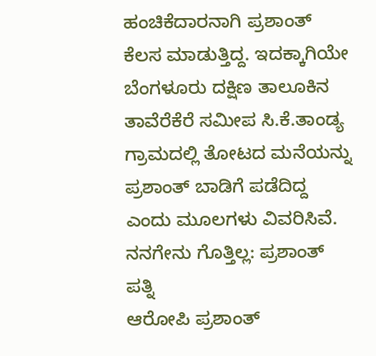ಹಂಚಿಕೆದಾರನಾಗಿ ಪ್ರಶಾಂತ್ ಕೆಲಸ ಮಾಡುತ್ತಿದ್ದ. ಇದಕ್ಕಾಗಿಯೇ ಬೆಂಗಳೂರು ದಕ್ಷಿಣ ತಾಲೂಕಿನ ತಾವೆರೆಕೆರೆ ಸಮೀಪ ಸಿ.ಕೆ.ತಾಂಡ್ಯ ಗ್ರಾಮದಲ್ಲಿ ತೋಟದ ಮನೆಯನ್ನು ಪ್ರಶಾಂತ್ ಬಾಡಿಗೆ ಪಡೆದಿದ್ದ ಎಂದು ಮೂಲಗಳು ವಿವರಿಸಿವೆ.
ನನಗೇನು ಗೊತ್ತಿಲ್ಲ: ಪ್ರಶಾಂತ್ ಪತ್ನಿ
ಆರೋಪಿ ಪ್ರಶಾಂತ್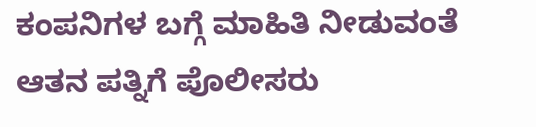ಕಂಪನಿಗಳ ಬಗ್ಗೆ ಮಾಹಿತಿ ನೀಡುವಂತೆ ಆತನ ಪತ್ನಿಗೆ ಪೊಲೀಸರು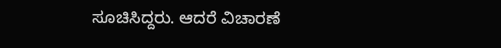ಸೂಚಿಸಿದ್ದರು. ಆದರೆ ವಿಚಾರಣೆ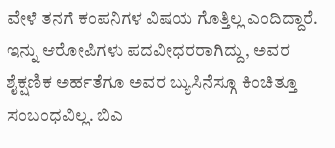ವೇಳೆ ತನಗೆ ಕಂಪನಿಗಳ ವಿಷಯ ಗೊತ್ತಿಲ್ಲ ಎಂದಿದ್ದಾರೆ.
ಇನ್ನು ಆರೋಪಿಗಳು ಪದವೀಧರರಾಗಿದ್ದು, ಅವರ ಶೈಕ್ಷಣಿಕ ಅರ್ಹತೆಗೂ ಅವರ ಬ್ಯುಸಿನೆಸ್ಗೂ ಕಿಂಚಿತ್ತೂ ಸಂಬಂಧವಿಲ್ಲ. ಬಿಎ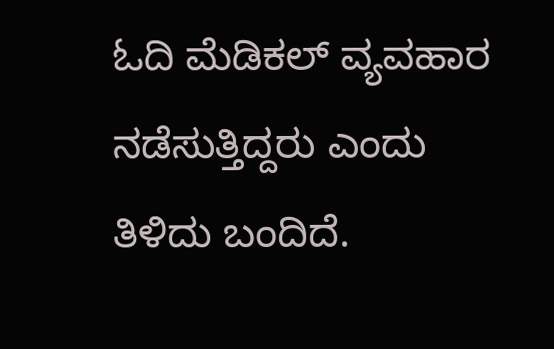ಓದಿ ಮೆಡಿಕಲ್ ವ್ಯವಹಾರ ನಡೆಸುತ್ತಿದ್ದರು ಎಂದು ತಿಳಿದು ಬಂದಿದೆ.